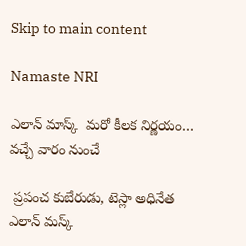Skip to main content

Namaste NRI

ఎలాన్‌ మాస్క్‌  మరో కీలక నిర్ణయం… వచ్చే వారం నుంచే

 ప్రపంచ కుబేరుడు, టెస్లా అధినేత ఎలాన్‌ మస్క్‌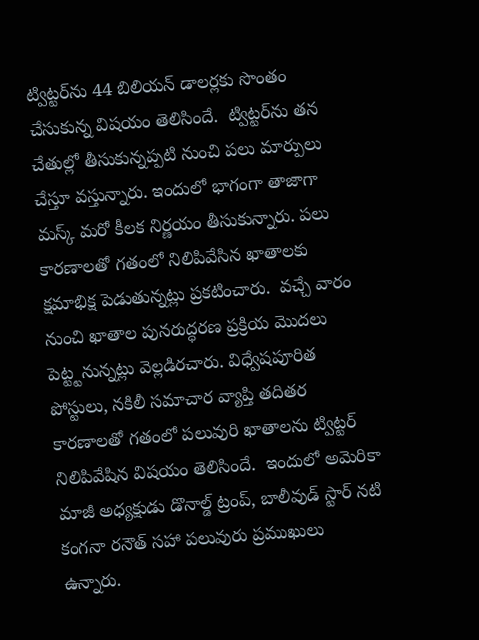ట్విట్టర్‌ను 44 బిలియన్‌ డాలర్లకు సొంతం చేసుకున్న విషయం తెలిసిందే.  ట్విట్టర్‌ను తన చేతుల్లో తీసుకున్నప్పటి నుంచి పలు మార్పులు చేస్తూ వస్తున్నారు. ఇందులో భాగంగా తాజాగా మస్క్‌ మరో కీలక నిర్ణయం తీసుకున్నారు. పలు కారణాలతో గతంలో నిలిపివేసిన ఖాతాలకు క్షమాభిక్ష పెడుతున్నట్లు ప్రకటించారు.  వచ్చే వారం నుంచి ఖాతాల పునరుద్ధరణ ప్రక్రియ మొదలు పెట్ట్టనున్నట్లు వెల్లడిరచారు. విధ్వేషపూరిత పోస్టులు, నకిలీ సమాచార వ్యాప్తి తదితర కారణాలతో గతంలో పలువురి ఖాతాలను ట్విట్టర్‌ నిలిపివేషిన విషయం తెలిసిందే.  ఇందులో అమెరికా మాజీ అధ్యక్షుడు డొనాల్డ్‌ ట్రంప్‌, బాలీవుడ్‌ స్టార్‌ నటి కంగనా రనౌత్‌ సహా పలువురు ప్రముఖులు ఉన్నారు.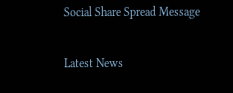Social Share Spread Message

Latest News